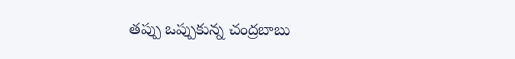తప్పు ఒప్పుకున్న చంద్రబాబు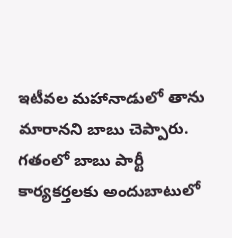ఇటీవల మహానాడులో తాను మారానని బాబు చెప్పారు. గతంలో బాబు పార్టీ కార్యకర్తలకు అందుబాటులో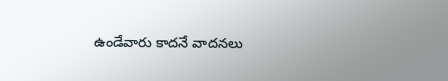ఉండేవారు కాదనే వాదనలు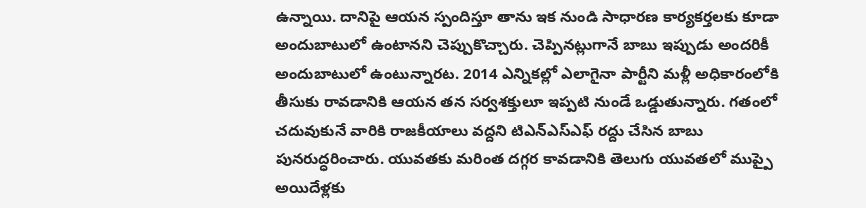ఉన్నాయి. దానిపై ఆయన స్పందిస్తూ తాను ఇక నుండి సాధారణ కార్యకర్తలకు కూడా అందుబాటులో ఉంటానని చెప్పుకొచ్చారు. చెప్పినట్లుగానే బాబు ఇప్పుడు అందరికీ అందుబాటులో ఉంటున్నారట. 2014 ఎన్నికల్లో ఎలాగైనా పార్టీని మళ్లీ అధికారంలోకి తీసుకు రావడానికి ఆయన తన సర్వశక్తులూ ఇప్పటి నుండే ఒడ్డుతున్నారు. గతంలో చదువుకునే వారికి రాజకీయాలు వద్దని టిఎన్ఎస్ఎఫ్ రద్దు చేసిన బాబు పునరుద్ధరించారు. యువతకు మరింత దగ్గర కావడానికి తెలుగు యువతలో ముప్పై అయిదేళ్లకు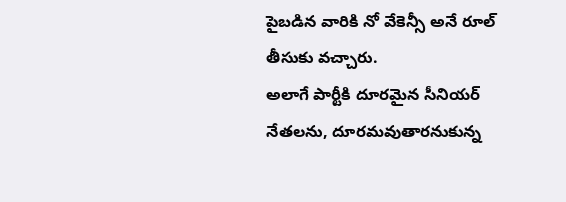పైబడిన వారికి నో వేకెన్సీ అనే రూల్ తీసుకు వచ్చారు.
అలాగే పార్టీకి దూరమైన సీనియర్ నేతలను, దూరమవుతారనుకున్న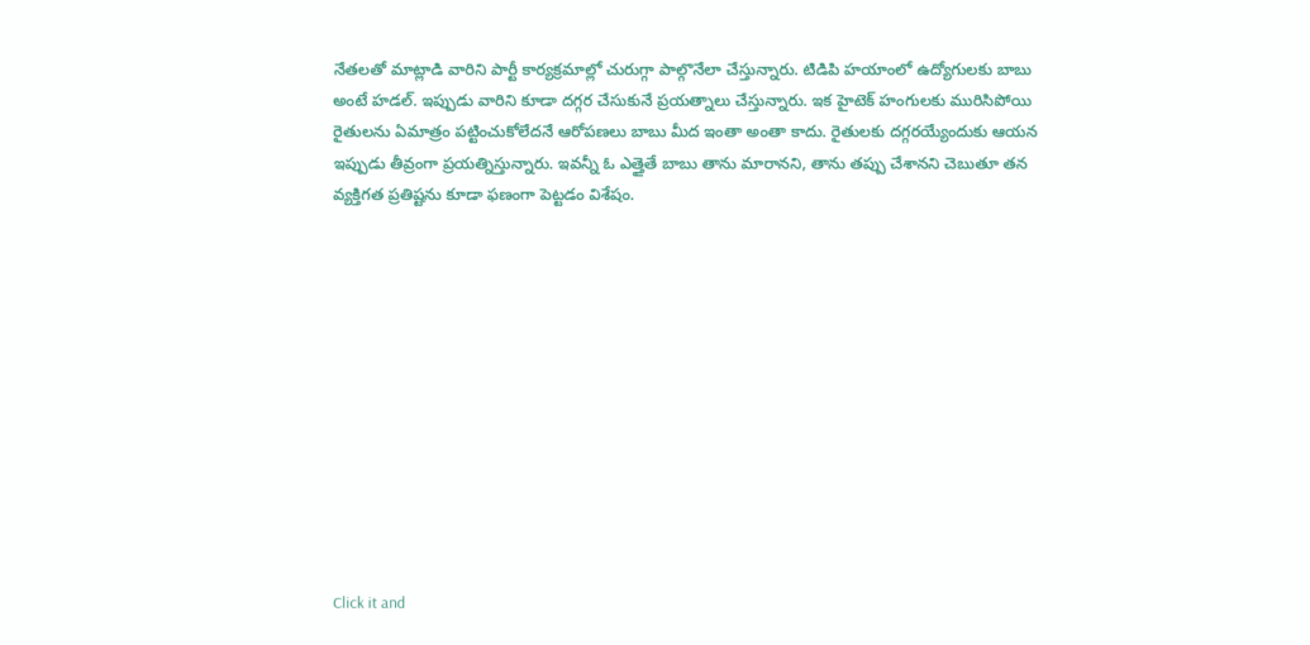నేతలతో మాట్లాడి వారిని పార్టీ కార్యక్రమాల్లో చురుగ్గా పాల్గొనేలా చేస్తున్నారు. టిడిపి హయాంలో ఉద్యోగులకు బాబు అంటే హడల్. ఇప్పుడు వారిని కూడా దగ్గర చేసుకునే ప్రయత్నాలు చేస్తున్నారు. ఇక హైటెక్ హంగులకు మురిసిపోయి రైతులను ఏమాత్రం పట్టించుకోలేదనే ఆరోపణలు బాబు మీద ఇంతా అంతా కాదు. రైతులకు దగ్గరయ్యేందుకు ఆయన ఇప్పుడు తీవ్రంగా ప్రయత్నిస్తున్నారు. ఇవన్నీ ఓ ఎత్తైతే బాబు తాను మారానని, తాను తప్పు చేశానని చెబుతూ తన వ్యక్తిగత ప్రతిష్టను కూడా ఫణంగా పెట్టడం విశేషం.












Click it and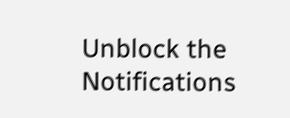Unblock the Notifications